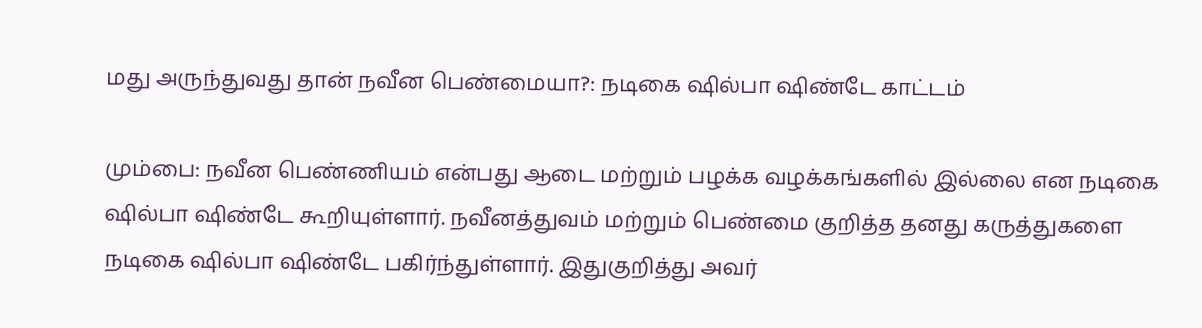மது அருந்துவது தான் நவீன பெண்மையா?: நடிகை ஷில்பா ஷிண்டே காட்டம்

மும்பை: நவீன பெண்ணியம் என்பது ஆடை மற்றும் பழக்க வழக்கங்களில் இல்லை என நடிகை ஷில்பா ஷிண்டே கூறியுள்ளார். நவீனத்துவம் மற்றும் பெண்மை குறித்த தனது கருத்துகளை நடிகை ஷில்பா ஷிண்டே பகிர்ந்துள்ளார். இதுகுறித்து அவர்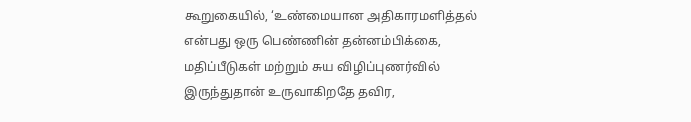கூறுகையில், ‘உண்மையான அதிகாரமளித்தல் என்பது ஒரு பெண்ணின் தன்னம்பிக்கை, மதிப்பீடுகள் மற்றும் சுய விழிப்புணர்வில் இருந்துதான் உருவாகிறதே தவிர,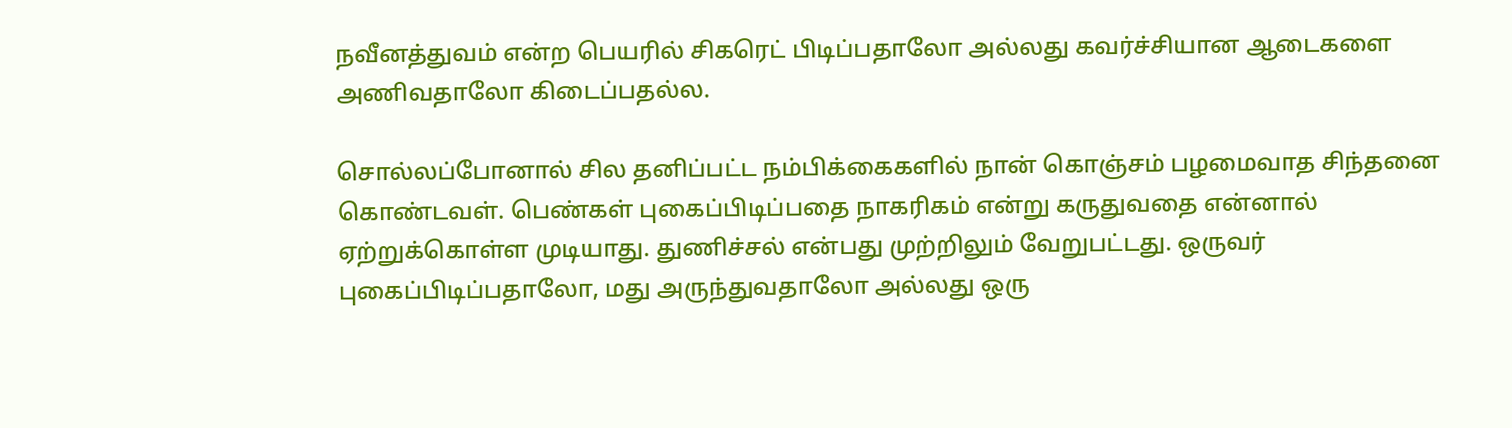நவீனத்துவம் என்ற பெயரில் சிகரெட் பிடிப்பதாலோ அல்லது கவர்ச்சியான ஆடைகளை அணிவதாலோ கிடைப்பதல்ல.

சொல்லப்போனால் சில தனிப்பட்ட நம்பிக்கைகளில் நான் கொஞ்சம் பழமைவாத சிந்தனை கொண்டவள். பெண்கள் புகைப்பிடிப்பதை நாகரிகம் என்று கருதுவதை என்னால் ஏற்றுக்கொள்ள முடியாது. துணிச்சல் என்பது முற்றிலும் வேறுபட்டது. ஒருவர் புகைப்பிடிப்பதாலோ, மது அருந்துவதாலோ அல்லது ஒரு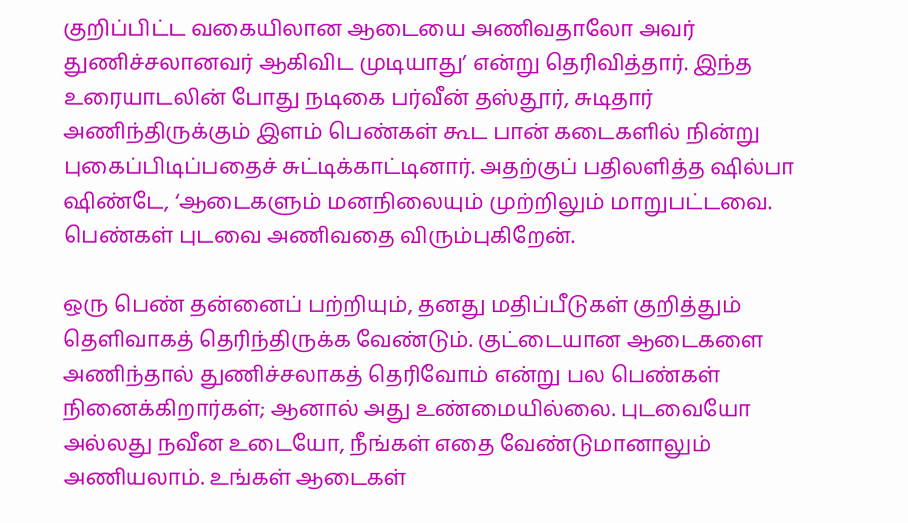குறிப்பிட்ட வகையிலான ஆடையை அணிவதாலோ அவர் துணிச்சலானவர் ஆகிவிட முடியாது’ என்று தெரிவித்தார். இந்த உரையாடலின் போது நடிகை பர்வீன் தஸ்தூர், சுடிதார் அணிந்திருக்கும் இளம் பெண்கள் கூட பான் கடைகளில் நின்று புகைப்பிடிப்பதைச் சுட்டிக்காட்டினார். அதற்குப் பதிலளித்த ஷில்பா ஷிண்டே, ‘ஆடைகளும் மனநிலையும் முற்றிலும் மாறுபட்டவை. பெண்கள் புடவை அணிவதை விரும்புகிறேன்.

ஒரு பெண் தன்னைப் பற்றியும், தனது மதிப்பீடுகள் குறித்தும் தெளிவாகத் தெரிந்திருக்க வேண்டும். குட்டையான ஆடைகளை அணிந்தால் துணிச்சலாகத் தெரிவோம் என்று பல பெண்கள் நினைக்கிறார்கள்; ஆனால் அது உண்மையில்லை. புடவையோ அல்லது நவீன உடையோ, நீங்கள் எதை வேண்டுமானாலும் அணியலாம். உங்கள் ஆடைகள்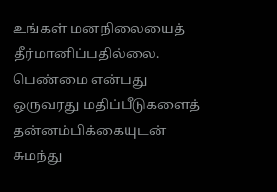உங்கள் மனநிலையைத் தீர்மானிப்பதில்லை. பெண்மை என்பது ஒருவரது மதிப்பீடுகளைத் தன்னம்பிக்கையுடன் சுமந்து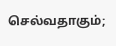செல்வதாகும்;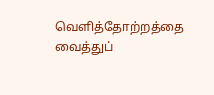வெளித்தோற்றத்தை வைத்துப்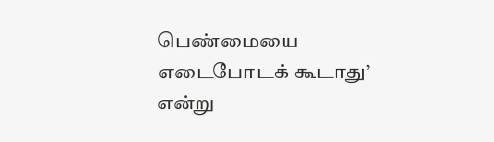பெண்மையை எடைபோடக் கூடாது’ என்று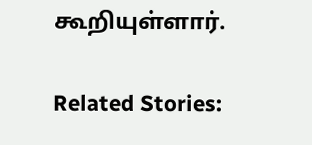கூறியுள்ளார்.

Related Stories: